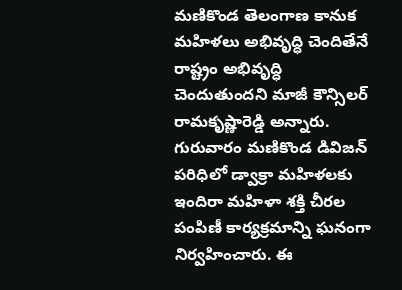మణికొండ తెలంగాణ కానుక
మహిళలు అభివృద్ధి చెందితేనే రాష్ట్రం అభివృద్ధి చెందుతుందని మాజీ కౌన్సిలర్ రామకృష్ణారెడ్డి అన్నారు. గురువారం మణికొండ డివిజన్ పరిధిలో డ్వాక్రా మహిళలకు ఇందిరా మహిళా శక్తి చీరల పంపిణీ కార్యక్రమాన్ని ఘనంగా నిర్వహించారు. ఈ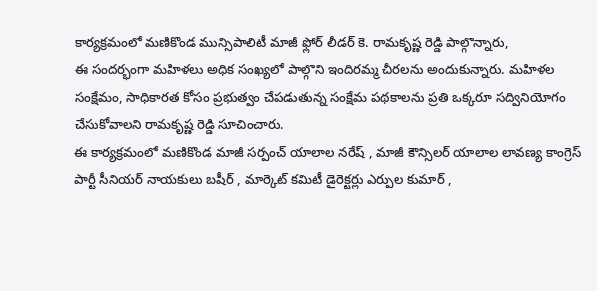కార్యక్రమంలో మణికొండ మున్సిపాలిటీ మాజీ ఫ్లోర్ లీడర్ కె. రామకృష్ణ రెడ్డి పాల్గొన్నారు,
ఈ సందర్భంగా మహిళలు అధిక సంఖ్యలో పాల్గొని ఇందిరమ్మ చీరలను అందుకున్నారు. మహిళల సంక్షేమం, సాధికారత కోసం ప్రభుత్వం చేపడుతున్న సంక్షేమ పథకాలను ప్రతి ఒక్కరూ సద్వినియోగం చేసుకోవాలని రామకృష్ణ రెడ్డి సూచించారు.
ఈ కార్యక్రమంలో మణికొండ మాజీ సర్పంచ్ యాలాల నరేష్ , మాజీ కౌన్సిలర్ యాలాల లావణ్య కాంగ్రెస్ పార్టీ సీనియర్ నాయకులు బషీర్ , మార్కెట్ కమిటీ డైరెక్టర్లు ఎర్పుల కుమార్ ,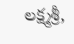లక్ష్మశ్రీ,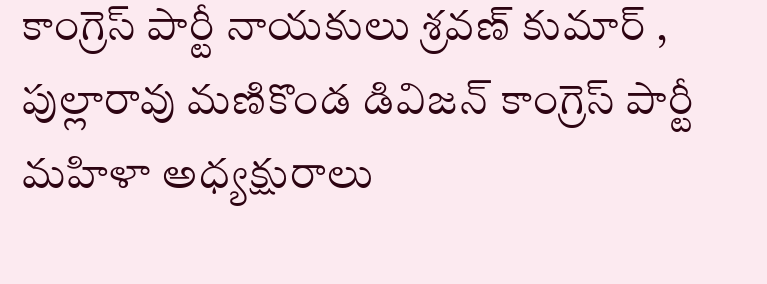కాంగ్రెస్ పార్టీ నాయకులు శ్రవణ్ కుమార్ , పుల్లారావు మణికొండ డివిజన్ కాంగ్రెస్ పార్టీ మహిళా అధ్యక్షురాలు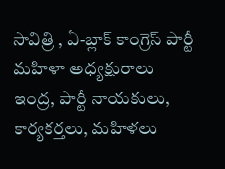సావిత్రి , ఏ-బ్లాక్ కాంగ్రెస్ పార్టీ మహిళా అధ్యక్షురాలు ఇంద్ర, పార్టీ నాయకులు, కార్యకర్తలు, మహిళలు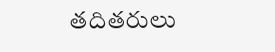తదితరులు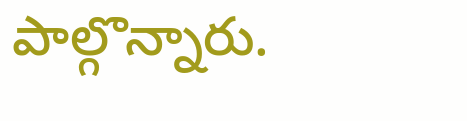పాల్గొన్నారు.